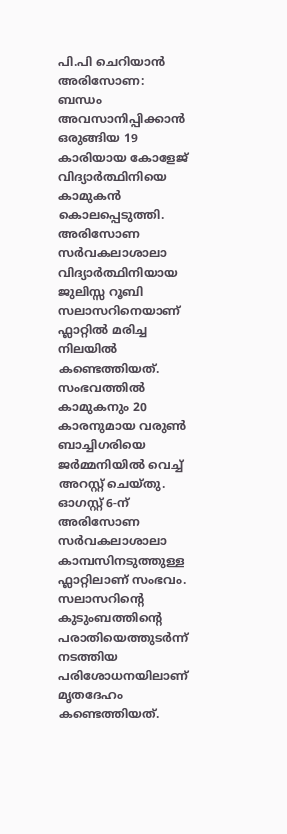പി.പി ചെറിയാൻ
അരിസോണ: ബന്ധം അവസാനിപ്പിക്കാൻ ഒരുങ്ങിയ 19 കാരിയായ കോളേജ് വിദ്യാർത്ഥിനിയെ കാമുകൻ കൊലപ്പെടുത്തി. അരിസോണ സർവകലാശാലാ വിദ്യാർത്ഥിനിയായ ജുലിസ്സ റൂബി സലാസറിനെയാണ് ഫ്ലാറ്റിൽ മരിച്ച നിലയിൽ കണ്ടെത്തിയത്. സംഭവത്തിൽ കാമുകനും 20 കാരനുമായ വരുൺ ബാച്ചിഗരിയെ ജർമ്മനിയിൽ വെച്ച് അറസ്റ്റ് ചെയ്തു.
ഓഗസ്റ്റ് 6-ന് അരിസോണ സർവകലാശാലാ കാമ്പസിനടുത്തുള്ള ഫ്ലാറ്റിലാണ് സംഭവം. സലാസറിന്റെ കുടുംബത്തിന്റെ പരാതിയെത്തുടർന്ന് നടത്തിയ പരിശോധനയിലാണ് മൃതദേഹം കണ്ടെത്തിയത്.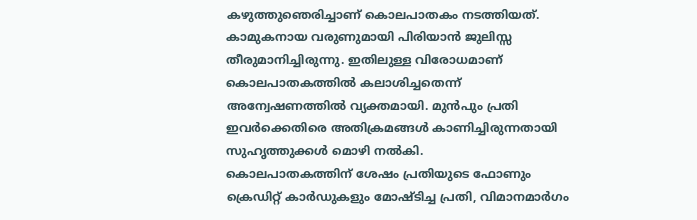കഴുത്തുഞെരിച്ചാണ് കൊലപാതകം നടത്തിയത്.
കാമുകനായ വരുണുമായി പിരിയാൻ ജുലിസ്സ തീരുമാനിച്ചിരുന്നു. ഇതിലുള്ള വിരോധമാണ് കൊലപാതകത്തിൽ കലാശിച്ചതെന്ന് അന്വേഷണത്തിൽ വ്യക്തമായി. മുൻപും പ്രതി ഇവർക്കെതിരെ അതിക്രമങ്ങൾ കാണിച്ചിരുന്നതായി സുഹൃത്തുക്കൾ മൊഴി നൽകി.
കൊലപാതകത്തിന് ശേഷം പ്രതിയുടെ ഫോണും ക്രെഡിറ്റ് കാർഡുകളും മോഷ്ടിച്ച പ്രതി, വിമാനമാർഗം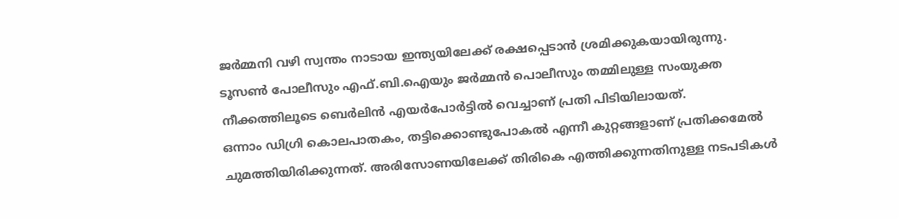ജർമ്മനി വഴി സ്വന്തം നാടായ ഇന്ത്യയിലേക്ക് രക്ഷപ്പെടാൻ ശ്രമിക്കുകയായിരുന്നു.
ടൂസൺ പോലീസും എഫ്.ബി.ഐയും ജർമ്മൻ പൊലീസും തമ്മിലുള്ള സംയുക്ത നീക്കത്തിലൂടെ ബെർലിൻ എയർപോർട്ടിൽ വെച്ചാണ് പ്രതി പിടിയിലായത്.
ഒന്നാം ഡിഗ്രി കൊലപാതകം, തട്ടിക്കൊണ്ടുപോകൽ എന്നീ കുറ്റങ്ങളാണ് പ്രതിക്കമേൽ ചുമത്തിയിരിക്കുന്നത്. അരിസോണയിലേക്ക് തിരികെ എത്തിക്കുന്നതിനുള്ള നടപടികൾ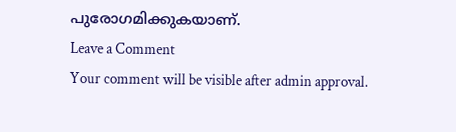പുരോഗമിക്കുകയാണ്.
Leave a Comment
Your comment will be visible after admin approval.